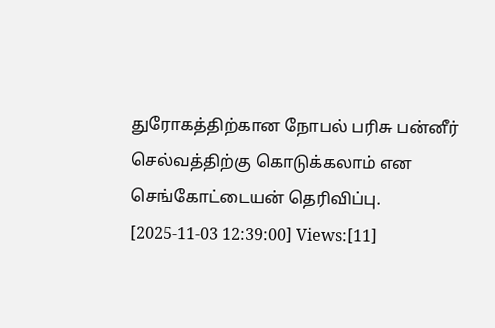துரோகத்திற்கான நோபல் பரிசு பன்னீர் செல்வத்திற்கு கொடுக்கலாம் என செங்கோட்டையன் தெரிவிப்பு.
[2025-11-03 12:39:00] Views:[11]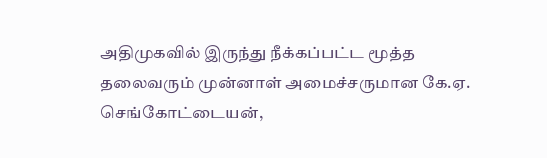அதிமுகவில் இருந்து நீக்கப்பட்ட மூத்த தலைவரும் முன்னாள் அமைச்சருமான கே.ஏ. செங்கோட்டையன்,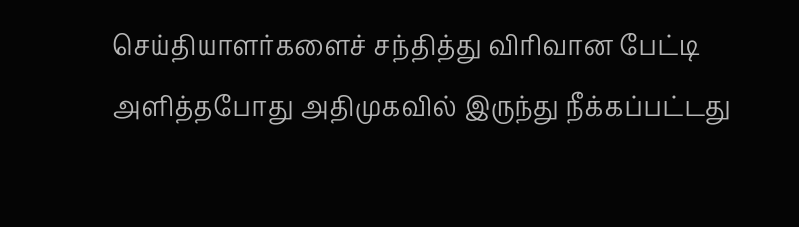செய்தியாளர்களைச் சந்தித்து விரிவான பேட்டி அளித்தபோது அதிமுகவில் இருந்து நீக்கப்பட்டது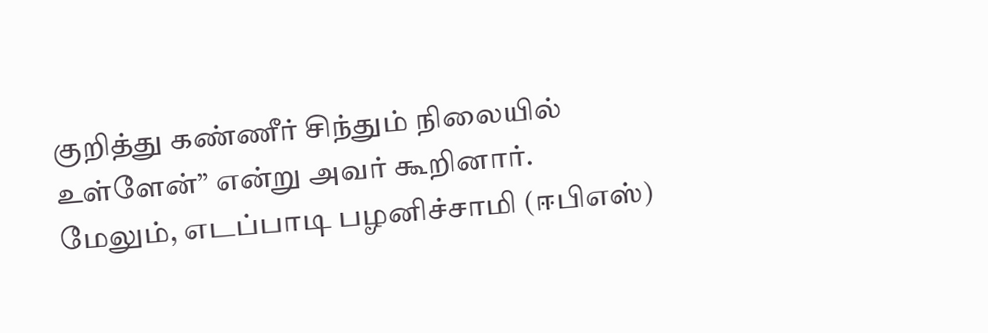குறித்து கண்ணீர் சிந்தும் நிலையில் உள்ளேன்” என்று அவர் கூறினார்.
மேலும், எடப்பாடி பழனிச்சாமி (ஈபிஎஸ்)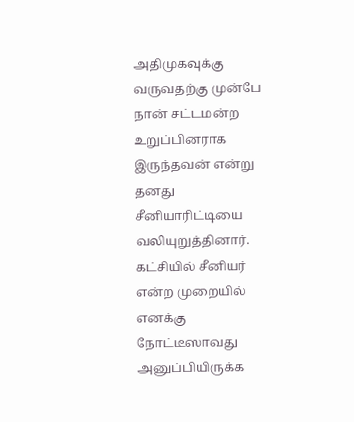அதிமுகவுக்கு வருவதற்கு முன்பே நான் சட்டமன்ற உறுப்பினராக இருந்தவன் என்று தனது சீனியாரிட்டியை வலியுறுத்தினார். கட்சியில் சீனியர் என்ற முறையில் எனக்கு நோட்டீஸாவது அனுப்பியிருக்க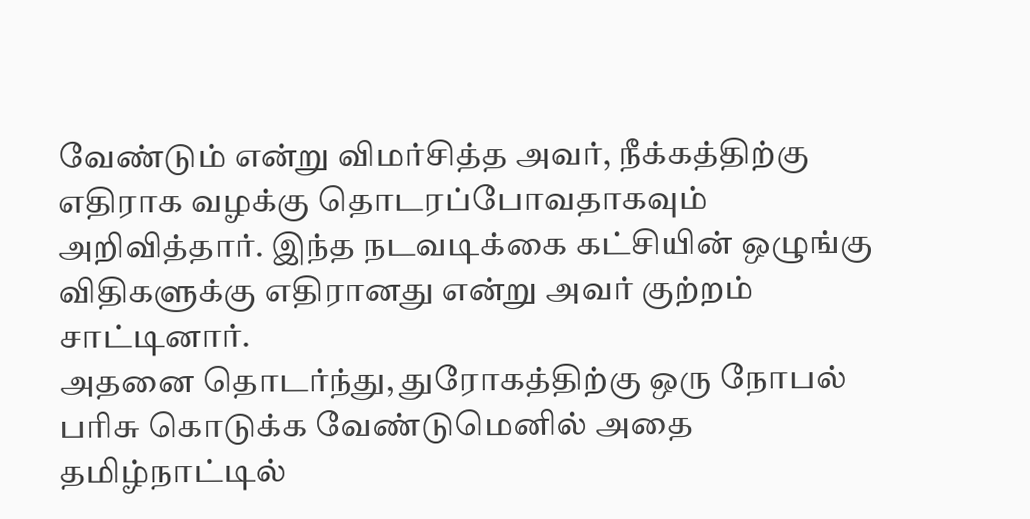வேண்டும் என்று விமர்சித்த அவர், நீக்கத்திற்கு எதிராக வழக்கு தொடரப்போவதாகவும் அறிவித்தார். இந்த நடவடிக்கை கட்சியின் ஒழுங்கு விதிகளுக்கு எதிரானது என்று அவர் குற்றம் சாட்டினார்.
அதனை தொடர்ந்து, துரோகத்திற்கு ஒரு நோபல் பரிசு கொடுக்க வேண்டுமெனில் அதை தமிழ்நாட்டில்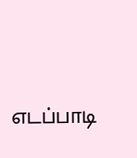எடப்பாடி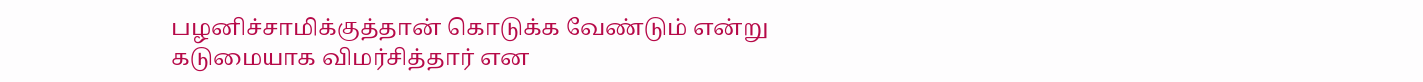பழனிச்சாமிக்குத்தான் கொடுக்க வேண்டும் என்று கடுமையாக விமர்சித்தார் என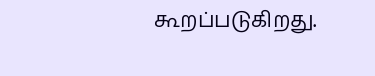கூறப்படுகிறது.